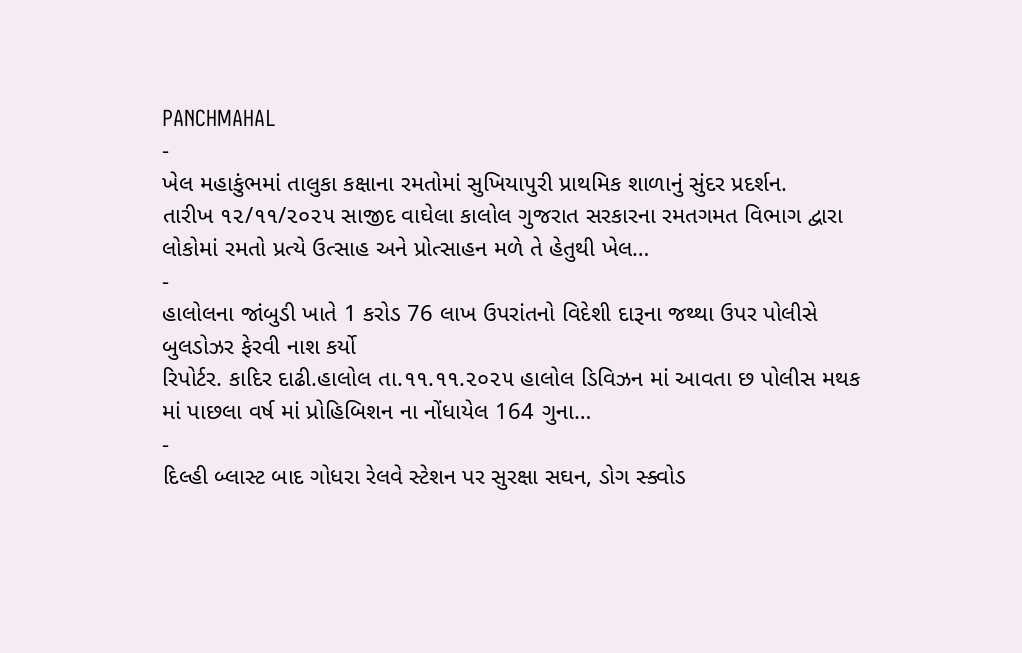PANCHMAHAL
-
ખેલ મહાકુંભમાં તાલુકા કક્ષાના રમતોમાં સુખિયાપુરી પ્રાથમિક શાળાનું સુંદર પ્રદર્શન.
તારીખ ૧૨/૧૧/૨૦૨૫ સાજીદ વાઘેલા કાલોલ ગુજરાત સરકારના રમતગમત વિભાગ દ્વારા લોકોમાં રમતો પ્રત્યે ઉત્સાહ અને પ્રોત્સાહન મળે તે હેતુથી ખેલ…
-
હાલોલના જાંબુડી ખાતે 1 કરોડ 76 લાખ ઉપરાંતનો વિદેશી દારૂના જથ્થા ઉપર પોલીસે બુલડોઝર ફેરવી નાશ કર્યો
રિપોર્ટર. કાદિર દાઢી.હાલોલ તા.૧૧.૧૧.૨૦૨૫ હાલોલ ડિવિઝન માં આવતા છ પોલીસ મથક માં પાછલા વર્ષ માં પ્રોહિબિશન ના નોંધાયેલ 164 ગુના…
-
દિલ્હી બ્લાસ્ટ બાદ ગોધરા રેલવે સ્ટેશન પર સુરક્ષા સઘન, ડોગ સ્ક્વોડ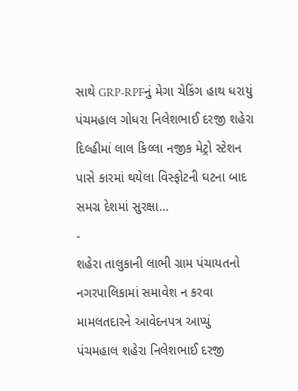સાથે GRP-RPFનું મેગા ચેકિંગ હાથ ધરાયું
પંચમહાલ ગોધરા નિલેશભાઈ દરજી શહેરા દિલ્હીમાં લાલ કિલ્લા નજીક મેટ્રો સ્ટેશન પાસે કારમાં થયેલા વિસ્ફોટની ઘટના બાદ સમગ્ર દેશમાં સુરક્ષા…
-
શહેરા તાલુકાની લાભી ગ્રામ પંચાયતનો નગરપાલિકામાં સમાવેશ ન કરવા મામલતદારને આવેદનપત્ર આપ્યું
પંચમહાલ શહેરા નિલેશભાઈ દરજી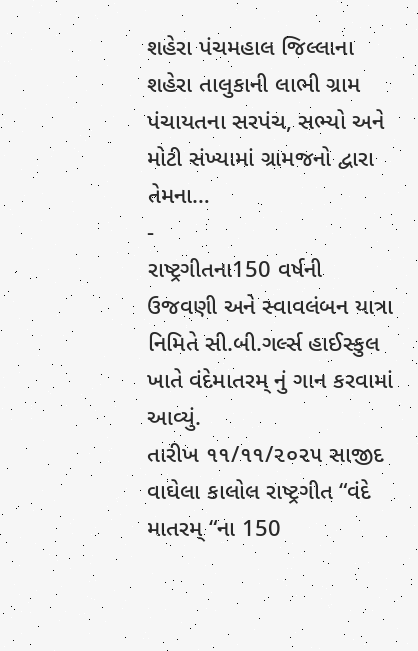શહેરા પંચમહાલ જિલ્લાના શહેરા તાલુકાની લાભી ગ્રામ પંચાયતના સરપંચ, સભ્યો અને મોટી સંખ્યામાં ગ્રામજનો દ્વારા તેમના…
-
રાષ્ટ્રગીતના150 વર્ષની ઉજવણી અને સ્વાવલંબન યાત્રા નિમિતે સી.બી.ગર્લ્સ હાઈસ્કુલ ખાતે વંદેમાતરમ્ નું ગાન કરવામાં આવ્યું.
તારીખ ૧૧/૧૧/૨૦૨૫ સાજીદ વાઘેલા કાલોલ રાષ્ટ્રગીત “વંદે માતરમ્ “ના 150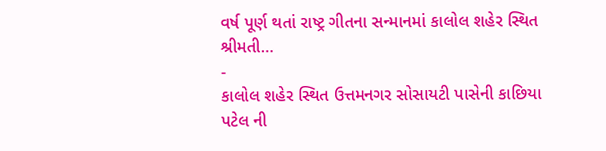વર્ષ પૂર્ણ થતાં રાષ્ટ્ર ગીતના સન્માનમાં કાલોલ શહેર સ્થિત શ્રીમતી…
-
કાલોલ શહેર સ્થિત ઉત્તમનગર સોસાયટી પાસેની કાછિયા પટેલ ની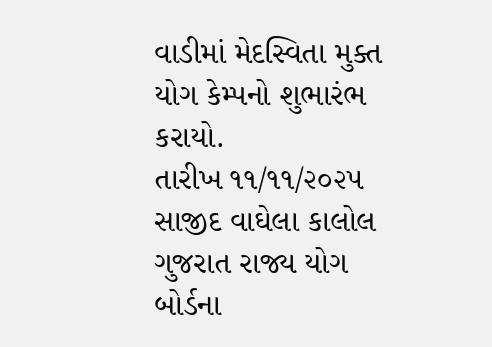વાડીમાં મેદસ્વિતા મુક્ત યોગ કેમ્પનો શુભારંભ કરાયો.
તારીખ ૧૧/૧૧/૨૦૨૫ સાજીદ વાઘેલા કાલોલ ગુજરાત રાજ્ય યોગ બોર્ડના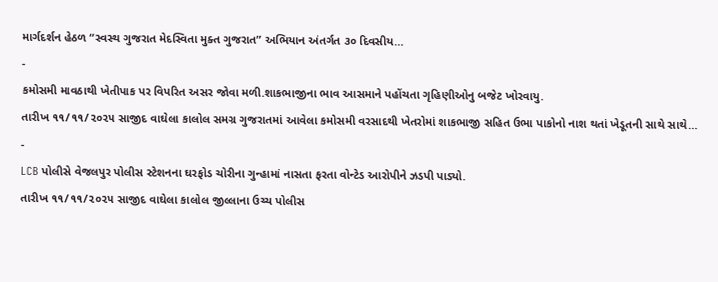માર્ગદર્શન હેઠળ “સ્વસ્થ ગુજરાત મેદસ્વિતા મુક્ત ગુજરાત” અભિયાન અંતર્ગત ૩૦ દિવસીય…
-
કમોસમી માવઠાથી ખેતીપાક પર વિપરિત અસર જોવા મળી.શાકભાજીના ભાવ આસમાને પહોંચતા ગૃહિણીઓનુ બજેટ ખોરવાયુ.
તારીખ ૧૧/૧૧/૨૦૨૫ સાજીદ વાઘેલા કાલોલ સમગ્ર ગુજરાતમાં આવેલા કમોસમી વરસાદથી ખેતરોમાં શાકભાજી સહિત ઉભા પાકોનો નાશ થતાં ખેડૂતની સાથે સાથે…
-
LCB પોલીસે વેજલપુર પોલીસ સ્ટેશનના ઘરફોડ ચોરીના ગુન્હામાં નાસતા ફરતા વોન્ટેડ આરોપીને ઝડપી પાડ્યો.
તારીખ ૧૧/૧૧/૨૦૨૫ સાજીદ વાઘેલા કાલોલ જીલ્લાના ઉચ્ચ પોલીસ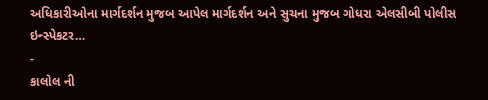અધિકારીઓના માર્ગદર્શન મુજબ આપેલ માર્ગદર્શન અને સુચના મુજબ ગોધરા એલસીબી પોલીસ ઇન્સ્પેકટર…
-
કાલોલ ની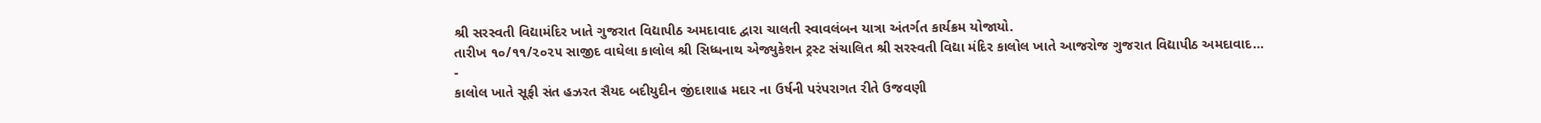શ્રી સરસ્વતી વિદ્યામંદિર ખાતે ગુજરાત વિદ્યાપીઠ અમદાવાદ દ્વારા ચાલતી સ્વાવલંબન યાત્રા અંતર્ગત કાર્યક્રમ યોજાયો.
તારીખ ૧૦/૧૧/૨૦૨૫ સાજીદ વાઘેલા કાલોલ શ્રી સિધ્ધનાથ એજ્યુકેશન ટ્રસ્ટ સંચાલિત શ્રી સરસ્વતી વિદ્યા મંદિર કાલોલ ખાતે આજરોજ ગુજરાત વિદ્યાપીઠ અમદાવાદ…
-
કાલોલ ખાતે સૂફી સંત હઝરત સૈયદ બદીયુદીન જીંદાશાહ મદાર ના ઉર્ષની પરંપરાગત રીતે ઉજવણી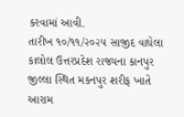કરવામાં આવી.
તારીખ ૧૦/૧૧/૨૦૨૫ સાજીદ વાઘેલા કાલોલ ઉત્તરપ્રદેશ રાજ્યના કાનપુર જીલ્લા સ્થિત મકનપુર શરીફ ખાતે આરામ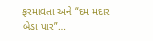ફરમાવતા અને “દમ મદાર બેડા પાર”…